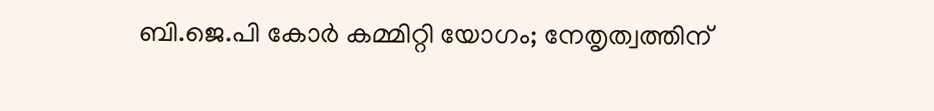ബി.ജെ.പി കോർ കമ്മിറ്റി യോഗം; നേതൃത്വത്തിന്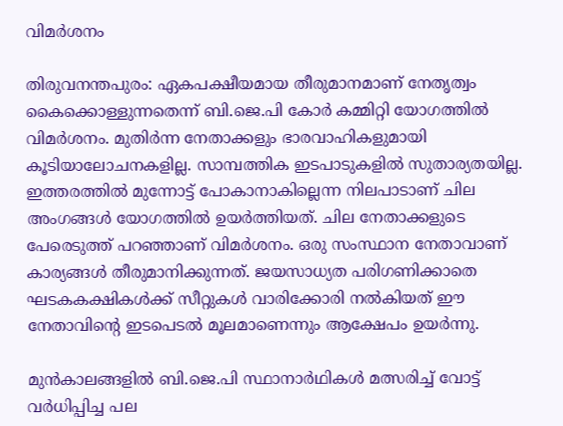വിമർശനം

തിരുവനന്തപുരം: ഏകപക്ഷീയമായ തീരുമാനമാണ് നേതൃത്വം കൈക്കൊള്ളുന്നതെന്ന് ബി.ജെ.പി കോർ കമ്മിറ്റി യോഗത്തിൽ വിമർശനം. മുതിർന്ന നേതാക്കളും ഭാരവാഹികളുമായി കൂടിയാലോചനകളില്ല. സാമ്പത്തിക ഇടപാടുകളിൽ സുതാര്യതയില്ല. ഇത്തരത്തിൽ മുന്നോട്ട് പോകാനാകില്ലെന്ന നിലപാടാണ് ചില അംഗങ്ങൾ യോഗത്തിൽ ഉയർത്തിയത്. ചില നേതാക്കളുടെ പേരെടുത്ത് പറഞ്ഞാണ് വിമർശനം. ഒരു സംസ്ഥാന നേതാവാണ് കാര്യങ്ങൾ തീരുമാനിക്കുന്നത്. ജയസാധ്യത പരിഗണിക്കാതെ ഘടകകക്ഷികൾക്ക് സീറ്റുകൾ വാരിക്കോരി നൽകിയത് ഈ നേതാവിന്‍റെ ഇടപെടൽ മൂലമാണെന്നും ആക്ഷേപം ഉയർന്നു.

മുൻകാലങ്ങളിൽ ബി.ജെ.പി സ്ഥാനാർഥികൾ മത്സരിച്ച് വോട്ട് വർധിപ്പിച്ച പല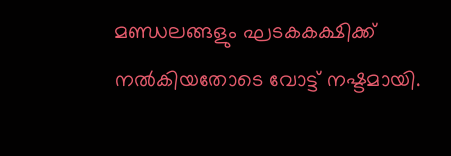മണ്ഡലങ്ങളും ഘടകകക്ഷിക്ക് നൽകിയതോടെ വോട്ട് നഷ്ടമായി.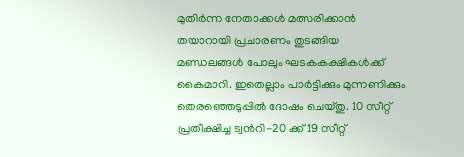മുതിർന്ന നേതാക്കൾ മത്സരിക്കാൻ തയാറായി പ്രചാരണം തുടങ്ങിയ മണ്ഡലങ്ങൾ പോലും ഘടകകക്ഷികൾക്ക് കൈമാറി. ഇതെല്ലാം പാർട്ടിക്കും മുന്നണിക്കും തെരഞ്ഞെടുപ്പിൽ ദോഷം ചെയ്തു. 10 സീറ്റ് പ്രതീക്ഷിച്ച ട്വന്‍റി-20 ക്ക് 19 സീറ്റ്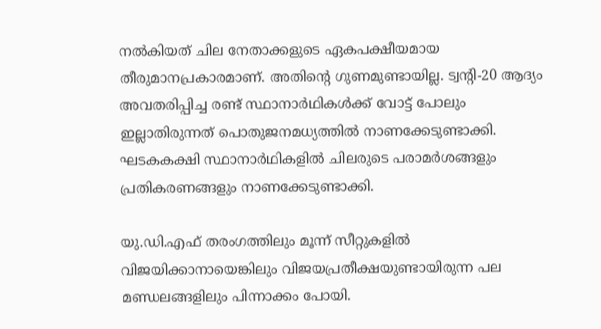നൽകിയത് ചില നേതാക്കളുടെ ഏകപക്ഷീയമായ തീരുമാനപ്രകാരമാണ്. അതിന്റെ ഗുണമുണ്ടായില്ല. ട്വന്‍റി-20 ആദ്യം അവതരിപ്പിച്ച രണ്ട് സ്ഥാനാർഥികൾക്ക് വോട്ട് പോലും ഇല്ലാതിരുന്നത് പൊതുജനമധ്യത്തിൽ നാണക്കേടുണ്ടാക്കി. ഘടകകക്ഷി സ്ഥാനാർഥികളിൽ ചിലരുടെ പരാമർശങ്ങളും പ്രതികരണങ്ങളും നാണക്കേടുണ്ടാക്കി.

യു.ഡി.എഫ് തരംഗത്തിലും മൂന്ന് സീറ്റുകളിൽ വിജയിക്കാനായെങ്കിലും വിജയപ്രതീക്ഷയുണ്ടായിരുന്ന പല മണ്ഡലങ്ങളിലും പിന്നാക്കം പോയി.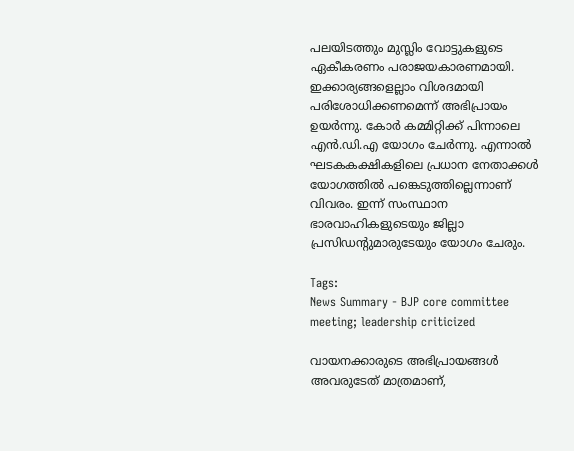പലയിടത്തും മുസ്ലിം വോട്ടുകളുടെ ഏകീകരണം പരാജയകാരണമായി. ഇക്കാര്യങ്ങളെല്ലാം വിശദമായി പരിശോധിക്കണമെന്ന് അഭിപ്രായം ഉയർന്നു. കോര്‍ കമ്മിറ്റിക്ക് പിന്നാലെ എൻ.ഡി.എ യോഗം ചേർന്നു. എന്നാൽ ഘടകകക്ഷികളിലെ പ്രധാന നേതാക്കൾ യോഗത്തിൽ പങ്കെടുത്തില്ലെന്നാണ് വിവരം. ഇന്ന് സംസ്ഥാന ഭാരവാഹികളുടെയും ജില്ലാ പ്രസിഡന്‍റുമാരുടേയും യോഗം ചേരും.

Tags:
News Summary - BJP core committee meeting; leadership criticized

വായനക്കാരുടെ അഭിപ്രായങ്ങള്‍ അവരുടേത് മാത്രമാണ്,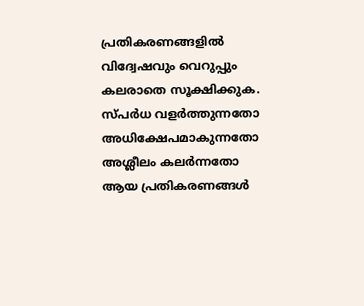പ്രതികരണങ്ങളിൽ വിദ്വേഷവും വെറുപ്പും കലരാതെ സൂക്ഷിക്കുക. സ്പർധ വളർത്തുന്നതോ അധിക്ഷേപമാകുന്നതോ അശ്ലീലം കലർന്നതോ ആയ പ്രതികരണങ്ങൾ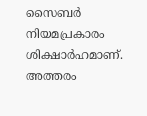സൈബർ നിയമപ്രകാരം ശിക്ഷാർഹമാണ്. അത്തരം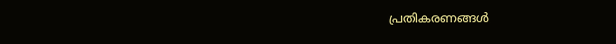പ്രതികരണങ്ങൾ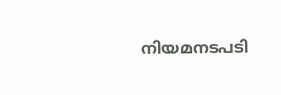നിയമനടപടി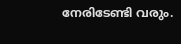നേരിടേണ്ടി വരും.